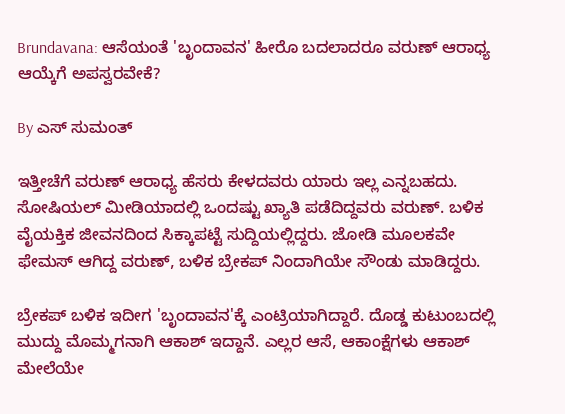Brundavana: ಆಸೆಯಂತೆ 'ಬೃಂದಾವನ' ಹೀರೊ ಬದಲಾದರೂ ವರುಣ್ ಆರಾಧ್ಯ ಆಯ್ಕೆಗೆ ಅಪಸ್ವರವೇಕೆ?

By ಎಸ್ ಸುಮಂತ್

ಇತ್ತೀಚೆಗೆ ವರುಣ್ ಆರಾಧ್ಯ ಹೆಸರು ಕೇಳದವರು ಯಾರು ಇಲ್ಲ ಎನ್ನಬಹದು. ಸೋಷಿಯಲ್ ಮೀಡಿಯಾದಲ್ಲಿ ಒಂದಷ್ಟು ಖ್ಯಾತಿ ಪಡೆದಿದ್ದವರು ವರುಣ್. ಬಳಿಕ ವೈಯಕ್ತಿಕ ಜೀವನದಿಂದ ಸಿಕ್ಕಾಪಟ್ಟೆ ಸುದ್ದಿಯಲ್ಲಿದ್ದರು. ಜೋಡಿ ಮೂಲಕವೇ ಫೇಮಸ್ ಆಗಿದ್ದ ವರುಣ್, ಬಳಿಕ ಬ್ರೇಕಪ್ ನಿಂದಾಗಿಯೇ ಸೌಂಡು ಮಾಡಿದ್ದರು.

ಬ್ರೇಕಪ್ ಬಳಿಕ ಇದೀಗ 'ಬೃಂದಾವನ'ಕ್ಕೆ ಎಂಟ್ರಿಯಾಗಿದ್ದಾರೆ. ದೊಡ್ಡ ಕುಟುಂಬದಲ್ಲಿ ಮುದ್ದು ಮೊಮ್ಮಗನಾಗಿ ಆಕಾಶ್ ಇದ್ದಾನೆ. ಎಲ್ಲರ ಆಸೆ, ಆಕಾಂಕ್ಷೆಗಳು ಆಕಾಶ್ ಮೇಲೆಯೇ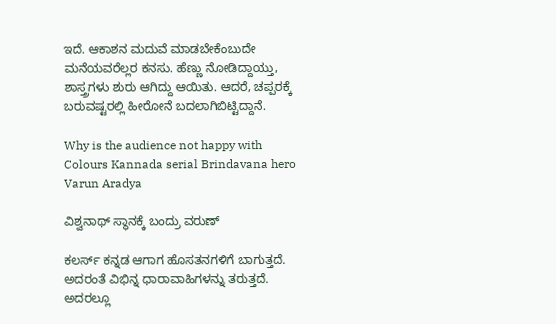ಇದೆ. ಆಕಾಶನ ಮದುವೆ ಮಾಡಬೇಕೆಂಬುದೇ ಮನೆಯವರೆಲ್ಲರ ಕನಸು. ಹೆಣ್ಣು ನೋಡಿದ್ದಾಯ್ತು, ಶಾಸ್ತ್ರಗಳು ಶುರು ಆಗಿದ್ದು ಆಯಿತು. ಆದರೆ, ಚಪ್ಪರಕ್ಕೆ ಬರುವಷ್ಟರಲ್ಲಿ ಹೀರೋನೆ ಬದಲಾಗಿಬಿಟ್ಟಿದ್ದಾನೆ.

Why is the audience not happy with Colours Kannada serial Brindavana hero Varun Aradya

ವಿಶ್ವನಾಥ್ ಸ್ಥಾನಕ್ಕೆ ಬಂದ್ರು ವರುಣ್

ಕಲರ್ಸ್ ಕನ್ನಡ ಆಗಾಗ ಹೊಸತನಗಳಿಗೆ ಬಾಗುತ್ತದೆ. ಅದರಂತೆ ವಿಭಿನ್ನ ಧಾರಾವಾಹಿಗಳನ್ನು ತರುತ್ತದೆ. ಅದರಲ್ಲೂ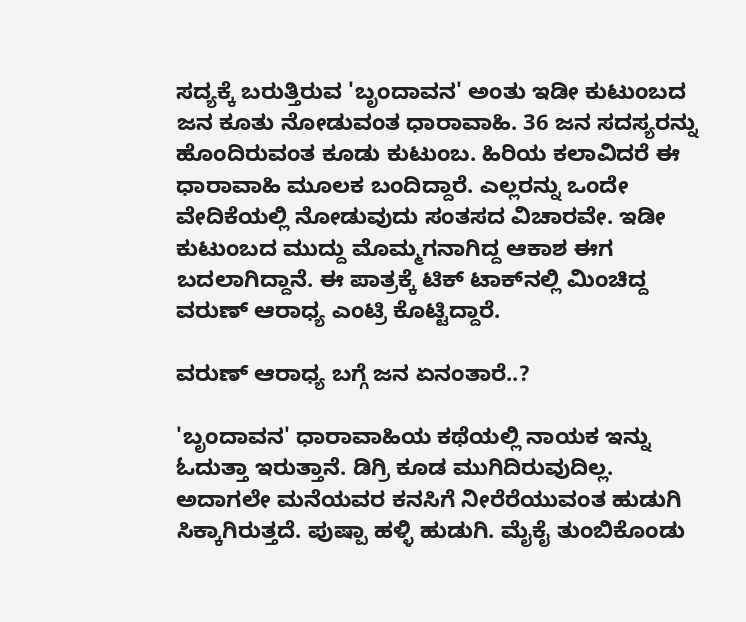ಸದ್ಯಕ್ಕೆ ಬರುತ್ತಿರುವ 'ಬೃಂದಾವನ' ಅಂತು ಇಡೀ ಕುಟುಂಬದ ಜನ ಕೂತು ನೋಡುವಂತ ಧಾರಾವಾಹಿ. 36 ಜನ ಸದಸ್ಯರನ್ನು ಹೊಂದಿರುವಂತ ಕೂಡು ಕುಟುಂಬ. ಹಿರಿಯ ಕಲಾವಿದರೆ ಈ ಧಾರಾವಾಹಿ ಮೂಲಕ ಬಂದಿದ್ದಾರೆ. ಎಲ್ಲರನ್ನು ಒಂದೇ ವೇದಿಕೆಯಲ್ಲಿ ನೋಡುವುದು ಸಂತಸದ ವಿಚಾರವೇ. ಇಡೀ ಕುಟುಂಬದ ಮುದ್ದು ಮೊಮ್ಮಗನಾಗಿದ್ದ ಆಕಾಶ ಈಗ ಬದಲಾಗಿದ್ದಾನೆ. ಈ ಪಾತ್ರಕ್ಕೆ ಟಿಕ್ ಟಾಕ್‌ನಲ್ಲಿ ಮಿಂಚಿದ್ದ ವರುಣ್ ಆರಾಧ್ಯ ಎಂಟ್ರಿ ಕೊಟ್ಟಿದ್ದಾರೆ.

ವರುಣ್ ಆರಾಧ್ಯ ಬಗ್ಗೆ ಜನ ಏನಂತಾರೆ..?

'ಬೃಂದಾವನ' ಧಾರಾವಾಹಿಯ ಕಥೆಯಲ್ಲಿ ನಾಯಕ ಇನ್ನು ಓದುತ್ತಾ ಇರುತ್ತಾನೆ. ಡಿಗ್ರಿ ಕೂಡ ಮುಗಿದಿರುವುದಿಲ್ಲ. ಅದಾಗಲೇ ಮನೆಯವರ ಕನಸಿಗೆ ನೀರೆರೆಯುವಂತ ಹುಡುಗಿ ಸಿಕ್ಕಾಗಿರುತ್ತದೆ. ಪುಷ್ಪಾ ಹಳ್ಳಿ ಹುಡುಗಿ. ಮೈಕೈ ತುಂಬಿಕೊಂಡು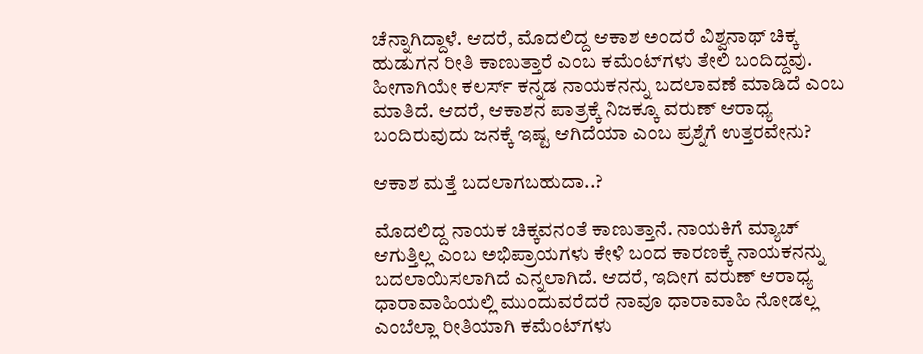ಚೆನ್ನಾಗಿದ್ದಾಳೆ. ಆದರೆ, ಮೊದಲಿದ್ದ ಆಕಾಶ ಅಂದರೆ ವಿಶ್ವನಾಥ್ ಚಿಕ್ಕ ಹುಡುಗನ ರೀತಿ ಕಾಣುತ್ತಾರೆ ಎಂಬ ಕಮೆಂಟ್‌ಗಳು ತೇಲಿ ಬಂದಿದ್ದವು. ಹೀಗಾಗಿಯೇ ಕಲರ್ಸ್ ಕನ್ನಡ ನಾಯಕನನ್ನು ಬದಲಾವಣೆ ಮಾಡಿದೆ ಎಂಬ ಮಾತಿದೆ. ಆದರೆ, ಆಕಾಶನ ಪಾತ್ರಕ್ಕೆ ನಿಜಕ್ಕೂ ವರುಣ್ ಆರಾಧ್ಯ ಬಂದಿರುವುದು ಜನಕ್ಕೆ ಇಷ್ಟ ಆಗಿದೆಯಾ ಎಂಬ ಪ್ರಶ್ನೆಗೆ ಉತ್ತರವೇನು?

ಆಕಾಶ ಮತ್ತೆ ಬದಲಾಗಬಹುದಾ..?

ಮೊದಲಿದ್ದ ನಾಯಕ ಚಿಕ್ಕವನಂತೆ ಕಾಣುತ್ತಾನೆ. ನಾಯಕಿಗೆ ಮ್ಯಾಚ್ ಆಗುತ್ತಿಲ್ಲ ಎಂಬ ಅಭಿಪ್ರಾಯಗಳು ಕೇಳಿ ಬಂದ ಕಾರಣಕ್ಕೆ ನಾಯಕನನ್ನು ಬದಲಾಯಿಸಲಾಗಿದೆ ಎನ್ನಲಾಗಿದೆ. ಆದರೆ, ಇದೀಗ ವರುಣ್ ಆರಾಧ್ಯ ಧಾರಾವಾಹಿಯಲ್ಲಿ ಮುಂದುವರೆದರೆ ನಾವೂ ಧಾರಾವಾಹಿ ನೋಡಲ್ಲ ಎಂಬೆಲ್ಲಾ ರೀತಿಯಾಗಿ ಕಮೆಂಟ್‌ಗಳು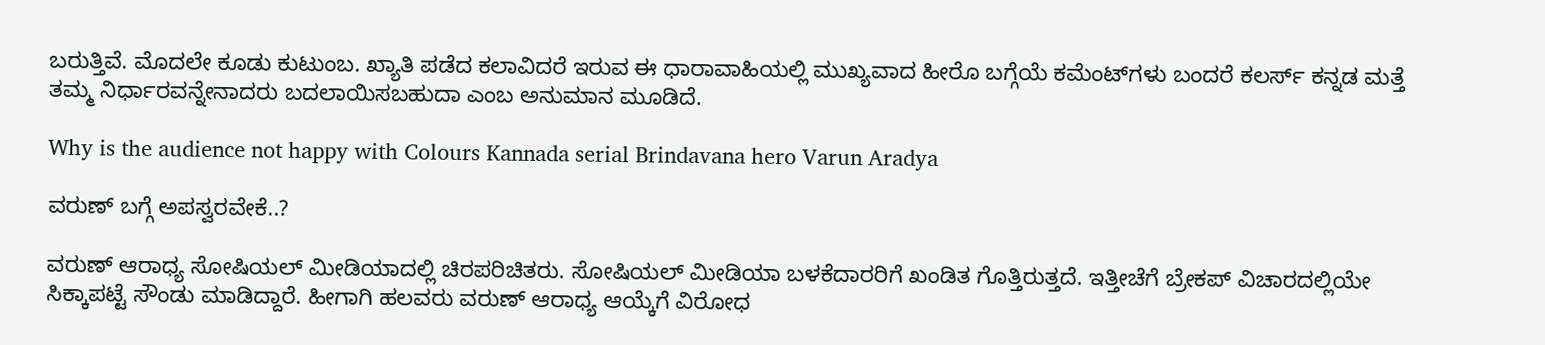ಬರುತ್ತಿವೆ. ಮೊದಲೇ ಕೂಡು ಕುಟುಂಬ. ಖ್ಯಾತಿ ಪಡೆದ ಕಲಾವಿದರೆ ಇರುವ ಈ ಧಾರಾವಾಹಿಯಲ್ಲಿ ಮುಖ್ಯವಾದ ಹೀರೊ ಬಗ್ಗೆಯೆ ಕಮೆಂಟ್‌ಗಳು ಬಂದರೆ ಕಲರ್ಸ್ ಕನ್ನಡ ಮತ್ತೆ ತಮ್ಮ ನಿರ್ಧಾರವನ್ನೇನಾದರು ಬದಲಾಯಿಸಬಹುದಾ ಎಂಬ ಅನುಮಾನ ಮೂಡಿದೆ.

Why is the audience not happy with Colours Kannada serial Brindavana hero Varun Aradya

ವರುಣ್ ಬಗ್ಗೆ ಅಪಸ್ವರವೇಕೆ..?

ವರುಣ್ ಆರಾಧ್ಯ ಸೋಷಿಯಲ್ ಮೀಡಿಯಾದಲ್ಲಿ ಚಿರಪರಿಚಿತರು. ಸೋಷಿಯಲ್ ಮೀಡಿಯಾ ಬಳಕೆದಾರರಿಗೆ ಖಂಡಿತ ಗೊತ್ತಿರುತ್ತದೆ. ಇತ್ತೀಚೆಗೆ ಬ್ರೇಕಪ್ ವಿಚಾರದಲ್ಲಿಯೇ ಸಿಕ್ಕಾಪಟ್ಟೆ ಸೌಂಡು ಮಾಡಿದ್ದಾರೆ. ಹೀಗಾಗಿ ಹಲವರು ವರುಣ್ ಆರಾಧ್ಯ ಆಯ್ಕೆಗೆ ವಿರೋಧ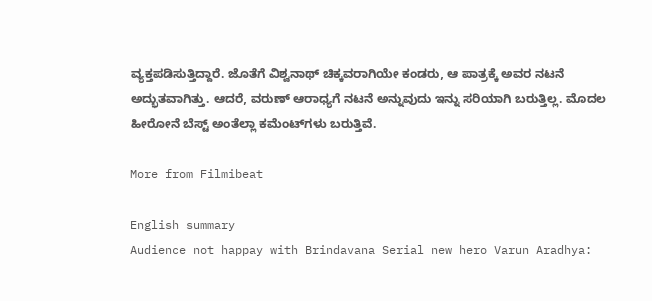ವ್ಯಕ್ತಪಡಿಸುತ್ತಿದ್ದಾರೆ. ಜೊತೆಗೆ ವಿಶ್ವನಾಥ್ ಚಿಕ್ಕವರಾಗಿಯೇ ಕಂಡರು, ಆ ಪಾತ್ರಕ್ಕೆ ಅವರ ನಟನೆ ಅದ್ಭುತವಾಗಿತ್ತು. ಆದರೆ, ವರುಣ್ ಆರಾಧ್ಯಗೆ ನಟನೆ ಅನ್ನುವುದು ಇನ್ನು ಸರಿಯಾಗಿ ಬರುತ್ತಿಲ್ಲ. ಮೊದಲ ಹೀರೋನೆ ಬೆಸ್ಟ್ ಅಂತೆಲ್ಲಾ ಕಮೆಂಟ್‌ಗಳು ಬರುತ್ತಿವೆ.

More from Filmibeat

English summary
Audience not happay with Brindavana Serial new hero Varun Aradhya: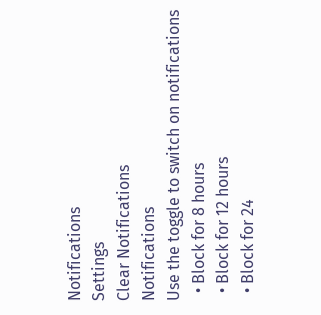Notifications
Settings
Clear Notifications
Notifications
Use the toggle to switch on notifications
  • Block for 8 hours
  • Block for 12 hours
  • Block for 24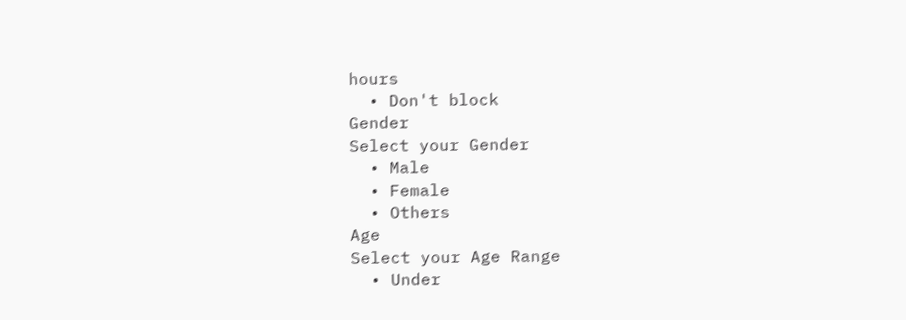hours
  • Don't block
Gender
Select your Gender
  • Male
  • Female
  • Others
Age
Select your Age Range
  • Under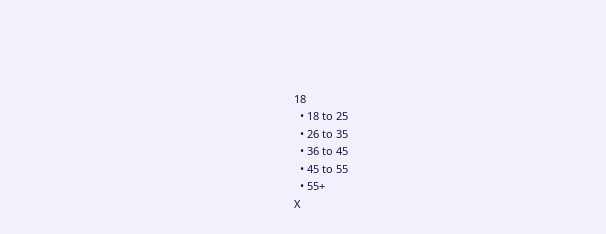18
  • 18 to 25
  • 26 to 35
  • 36 to 45
  • 45 to 55
  • 55+
X